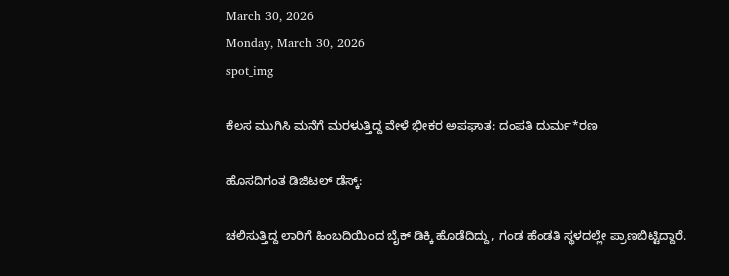March 30, 2026
Monday, March 30, 2026
spot_img

ಕೆಲಸ ಮುಗಿಸಿ ಮನೆಗೆ ಮರಳುತ್ತಿದ್ದ ವೇಳೆ ಭೀಕರ ಅಪಘಾತ: ದಂಪತಿ ದುರ್ಮ*ರಣ

ಹೊಸದಿಗಂತ ಡಿಜಿಟಲ್‌ ಡೆಸ್ಕ್‌:

ಚಲಿಸುತ್ತಿದ್ದ ಲಾರಿಗೆ ಹಿಂಬದಿಯಿಂದ ಬೈಕ್‌ ಡಿಕ್ಕಿ ಹೊಡೆದಿದ್ದು, ಗಂಡ ಹೆಂಡತಿ ಸ್ಥಳದಲ್ಲೇ ಪ್ರಾಣಬಿಟ್ಟಿದ್ದಾರೆ.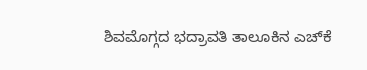ಶಿವಮೊಗ್ಗದ ಭದ್ರಾವತಿ ತಾಲೂಕಿನ ಎಚ್‌ಕೆ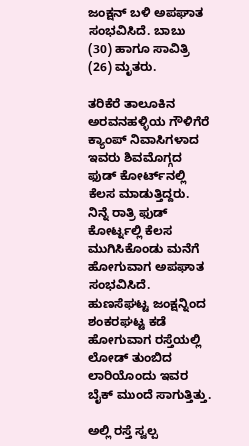ಜಂಕ್ಷನ್‌ ಬಳಿ ಅಪಘಾತ ಸಂಭವಿಸಿದೆ. ಬಾಬು (30) ಹಾಗೂ ಸಾವಿತ್ರಿ (26) ಮೃತರು.

ತರಿಕೆರೆ ತಾಲೂಕಿನ ಅರವನಹಳ್ಳಿಯ ಗೌಳಿಗೆರೆ ಕ್ಯಾಂಪ್ ನಿವಾಸಿಗಳಾದ ಇವರು ಶಿವಮೊಗ್ಗದ ಫುಡ್‌ ಕೋರ್ಟ್‌ನಲ್ಲಿ ಕೆಲಸ ಮಾಡುತ್ತಿದ್ದರು. ನಿನ್ನೆ ರಾತ್ರಿ ಫುಡ್ ಕೋರ್ಟ್ನಲ್ಲಿ ಕೆಲಸ ಮುಗಿಸಿಕೊಂಡು ಮನೆಗೆ ಹೋಗುವಾಗ ಅಪಘಾತ ಸಂಭವಿಸಿದೆ. ಹುಣಸೆಘಟ್ಟ ಜಂಕ್ಷನ್ನಿಂದ ಶಂಕರಘಟ್ಟ ಕಡೆ ಹೋಗುವಾಗ ರಸ್ತೆಯಲ್ಲಿ ಲೋಡ್ ತುಂಬಿದ ಲಾರಿಯೊಂದು ಇವರ ಬೈಕ್ ಮುಂದೆ ಸಾಗುತ್ತಿತ್ತು.

ಅಲ್ಲಿ ರಸ್ತೆ ಸ್ವಲ್ಪ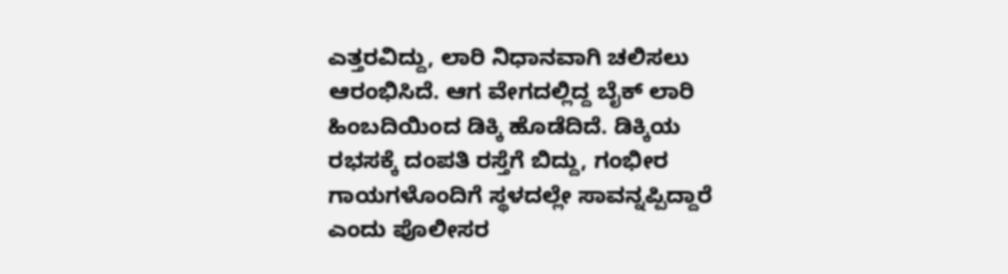ಎತ್ತರವಿದ್ದು, ಲಾರಿ ನಿಧಾನವಾಗಿ ಚಲಿಸಲು ಆರಂಭಿಸಿದೆ. ಆಗ ವೇಗದಲ್ಲಿದ್ದ ಬೈಕ್ ಲಾರಿ ಹಿಂಬದಿಯಿಂದ ಡಿಕ್ಕಿ ಹೊಡೆದಿದೆ. ಡಿಕ್ಕಿಯ ರಭಸಕ್ಕೆ ದಂಪತಿ ರಸ್ತೆಗೆ ಬಿದ್ದು, ಗಂಭೀರ ಗಾಯಗಳೊಂದಿಗೆ ಸ್ಥಳದಲ್ಲೇ ಸಾವನ್ನಪ್ಪಿದ್ದಾರೆ ಎಂದು ಪೊಲೀಸರ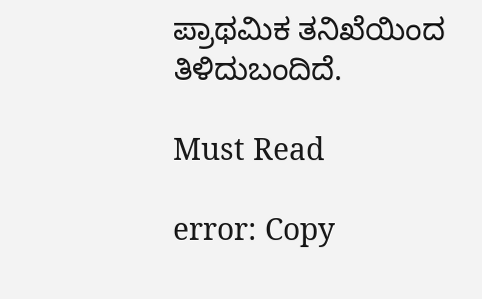ಪ್ರಾಥಮಿಕ ತನಿಖೆಯಿಂದ ತಿಳಿದುಬಂದಿದೆ.

Must Read

error: Copy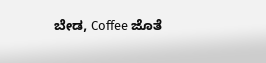ಬೇಡ, Coffee ಜೊತೆ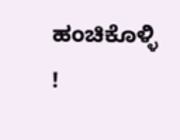ಹಂಚಿಕೊಳ್ಳಿ !